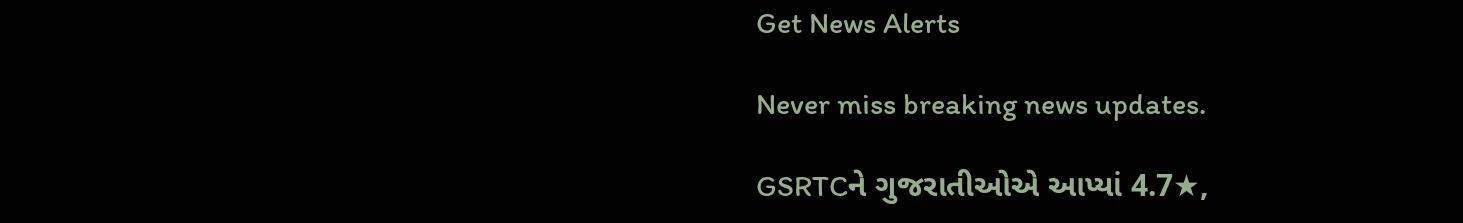Get News Alerts

Never miss breaking news updates.

GSRTCને ગુજરાતીઓએ આપ્યાં 4.7★,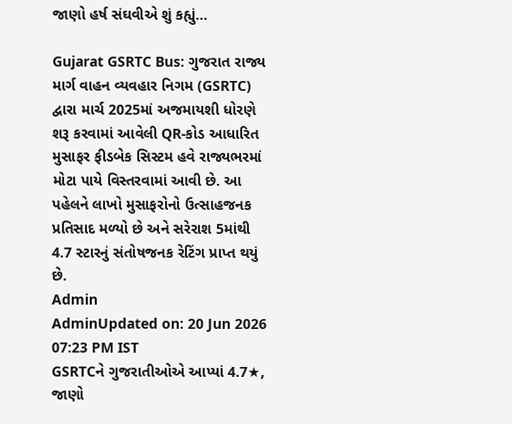જાણો હર્ષ સંઘવીએ શું કહ્યું...

Gujarat GSRTC Bus: ગુજરાત રાજ્ય માર્ગ વાહન વ્યવહાર નિગમ (GSRTC) દ્વારા માર્ચ 2025માં અજમાયશી ધોરણે શરૂ કરવામાં આવેલી QR-કોડ આધારિત મુસાફર ફીડબેક સિસ્ટમ હવે રાજ્યભરમાં મોટા પાયે વિસ્તરવામાં આવી છે. આ પહેલને લાખો મુસાફરોનો ઉત્સાહજનક પ્રતિસાદ મળ્યો છે અને સરેરાશ 5માંથી 4.7 સ્ટારનું સંતોષજનક રેટિંગ પ્રાપ્ત થયું છે.
Admin
AdminUpdated on: 20 Jun 2026 07:23 PM IST
GSRTCને ગુજરાતીઓએ આપ્યાં 4.7★, જાણો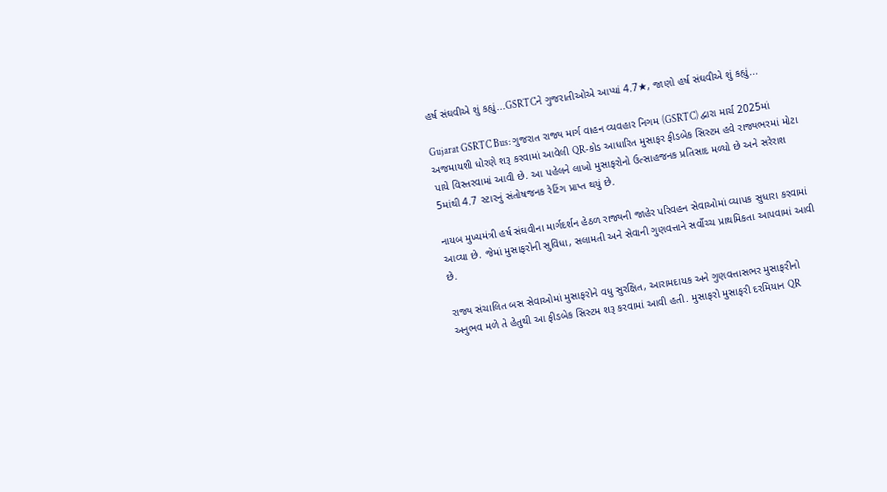હર્ષ સંઘવીએ શું કહ્યું...GSRTCને ગુજરાતીઓએ આપ્યાં 4.7★, જાણો હર્ષ સંઘવીએ શું કહ્યું...

Gujarat GSRTC Bus: ગુજરાત રાજ્ય માર્ગ વાહન વ્યવહાર નિગમ (GSRTC) દ્વારા માર્ચ 2025માં અજમાયશી ધોરણે શરૂ કરવામાં આવેલી QR-કોડ આધારિત મુસાફર ફીડબેક સિસ્ટમ હવે રાજ્યભરમાં મોટા પાયે વિસ્તરવામાં આવી છે. આ પહેલને લાખો મુસાફરોનો ઉત્સાહજનક પ્રતિસાદ મળ્યો છે અને સરેરાશ 5માંથી 4.7 સ્ટારનું સંતોષજનક રેટિંગ પ્રાપ્ત થયું છે.

નાયબ મુખ્યમંત્રી હર્ષ સંઘવીના માર્ગદર્શન હેઠળ રાજ્યની જાહેર પરિવહન સેવાઓમાં વ્યાપક સુધારા કરવામાં આવ્યા છે. જેમાં મુસાફરોની સુવિધા, સલામતી અને સેવાની ગુણવત્તાને સર્વોચ્ચ પ્રાથમિકતા આપવામાં આવી છે.

રાજ્ય સંચાલિત બસ સેવાઓમાં મુસાફરોને વધુ સુરક્ષિત, આરામદાયક અને ગુણવત્તાસભર મુસાફરીનો અનુભવ મળે તે હેતુથી આ ફીડબેક સિસ્ટમ શરૂ કરવામાં આવી હતી. મુસાફરો મુસાફરી દરમિયાન QR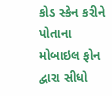કોડ સ્કેન કરીને પોતાના મોબાઇલ ફોન દ્વારા સીધો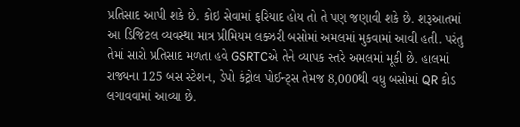પ્રતિસાદ આપી શકે છે. કોઇ સેવામાં ફરિયાદ હોય તો તે પણ જણાવી શકે છે. શરૂઆતમાં આ ડિજિટલ વ્યવસ્થા માત્ર પ્રીમિયમ લક્ઝરી બસોમાં અમલમાં મુકવામાં આવી હતી. પરંતુ તેમાં સારો પ્રતિસાદ મળતા હવે GSRTCએ તેને વ્યાપક સ્તરે અમલમાં મૂકી છે. હાલમાં રાજ્યના 125 બસ સ્ટેશન, ડેપો કંટ્રોલ પોઈન્ટ્સ તેમજ 8,000થી વધુ બસોમાં QR કોડ લગાવવામાં આવ્યા છે.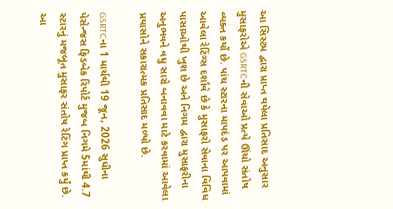આ સિસ્ટમ દ્વારા પ્રાપ્ત થયેલા પ્રતિસાદ અનુસાર મુસાફરોએ GSRTCની સેવાઓ પ્રત્યે ઊંચો સંતોષ વ્યક્ત કર્યો છે. પાંચ સ્ટારના માપદંડ પર આપવામાં આવેલા રેટિંગ્સ દર્શાવે છે કે મુસાફરો સેવાના વિવિધ પાસાઓથી ખુશ છે અને નિગમ દ્વારા મુસાફરીના અનુભવને વધુ સારો બનાવવા માટે કરવામાં આવેલા પ્રયાસોને સકારાત્મક પ્રતિસાદ મળ્યો છે.

GSRTCના 1 માર્ચથી 19 જૂન, 2026 સુધીના પેસેન્જસ ફિડબેક રિપોર્ટ મુજબ નિગમે 5માંથી 4.7 સ્ટારનું મજબૂત મુસાફર સંતોષ રેટિંગ પ્રાપ્ત કર્યું છે. આ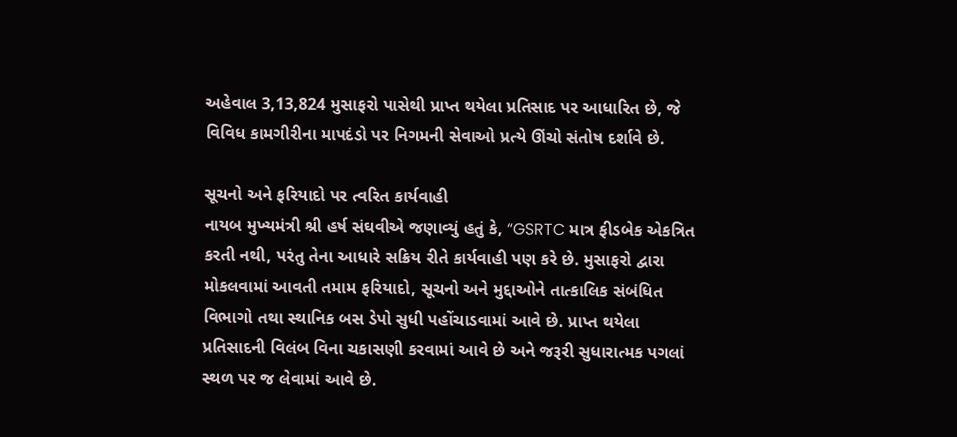અહેવાલ 3,13,824 મુસાફરો પાસેથી પ્રાપ્ત થયેલા પ્રતિસાદ પર આધારિત છે, જે વિવિધ કામગીરીના માપદંડો પર નિગમની સેવાઓ પ્રત્યે ઊંચો સંતોષ દર્શાવે છે.

સૂચનો અને ફરિયાદો પર ત્વરિત કાર્યવાહી
નાયબ મુખ્યમંત્રી શ્રી હર્ષ સંઘવીએ જણાવ્યું હતું કે, “GSRTC માત્ર ફીડબેક એકત્રિત કરતી નથી, પરંતુ તેના આધારે સક્રિય રીતે કાર્યવાહી પણ કરે છે. મુસાફરો દ્વારા મોકલવામાં આવતી તમામ ફરિયાદો, સૂચનો અને મુદ્દાઓને તાત્કાલિક સંબંધિત વિભાગો તથા સ્થાનિક બસ ડેપો સુધી પહોંચાડવામાં આવે છે. પ્રાપ્ત થયેલા પ્રતિસાદની વિલંબ વિના ચકાસણી કરવામાં આવે છે અને જરૂરી સુધારાત્મક પગલાં સ્થળ પર જ લેવામાં આવે છે.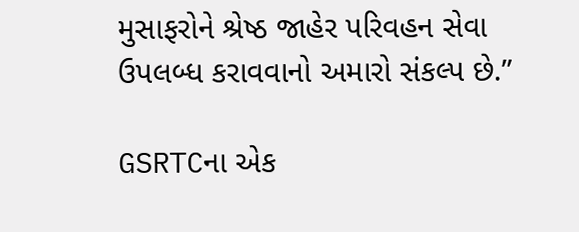મુસાફરોને શ્રેષ્ઠ જાહેર પરિવહન સેવા ઉપલબ્ધ કરાવવાનો અમારો સંકલ્પ છે.”

GSRTCના એક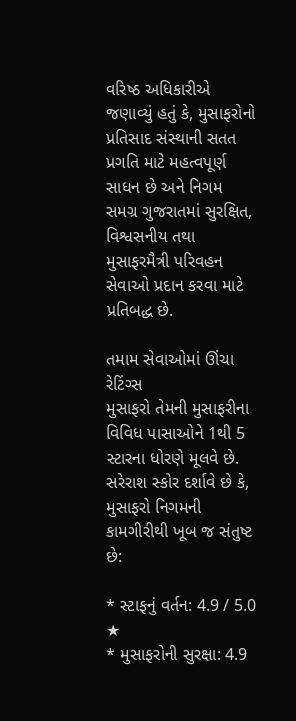વરિષ્ઠ અધિકારીએ જણાવ્યું હતું કે, મુસાફરોનો પ્રતિસાદ સંસ્થાની સતત પ્રગતિ માટે મહત્વપૂર્ણ સાધન છે અને નિગમ સમગ્ર ગુજરાતમાં સુરક્ષિત, વિશ્વસનીય તથા મુસાફરમૈત્રી પરિવહન સેવાઓ પ્રદાન કરવા માટે પ્રતિબદ્ધ છે.

તમામ સેવાઓમાં ઊંચા રેટિંગ્સ
મુસાફરો તેમની મુસાફરીના વિવિધ પાસાઓને 1થી 5 સ્ટારના ધોરણે મૂલવે છે. સરેરાશ સ્કોર દર્શાવે છે કે, મુસાફરો નિગમની કામગીરીથી ખૂબ જ સંતુષ્ટ છે:

* સ્ટાફનું વર્તન: 4.9 / 5.0 ★
* મુસાફરોની સુરક્ષા: 4.9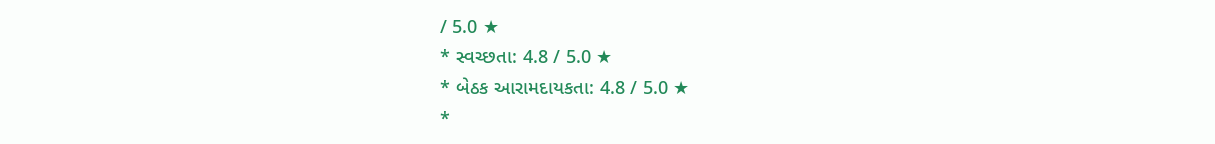/ 5.0 ★
* સ્વચ્છતા: 4.8 / 5.0 ★
* બેઠક આરામદાયકતા: 4.8 / 5.0 ★
*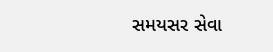સમયસર સેવા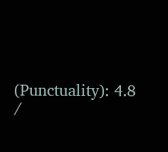(Punctuality): 4.8 /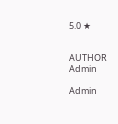5.0 ★


AUTHOR
Admin

Admin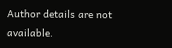Author details are not available.